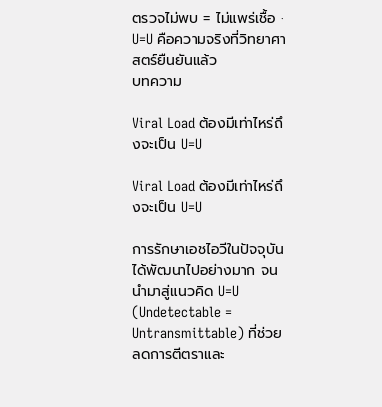ตรวจไม่พบ = ไม่แพร่เชื้อ · U=U คือความจริงที่วิทยาศาสตร์ยืนยันแล้ว
บทความ

Viral Load ต้องมีเท่าไหร่ถึงจะเป็น U=U

Viral Load ต้องมีเท่าไหร่ถึงจะเป็น U=U

การรักษาเอชไอวีในปัจจุบันได้พัฒนาไปอย่างมาก จนนำมาสู่แนวคิด U=U (Undetectable = Untransmittable) ที่ช่วยลดการตีตราและ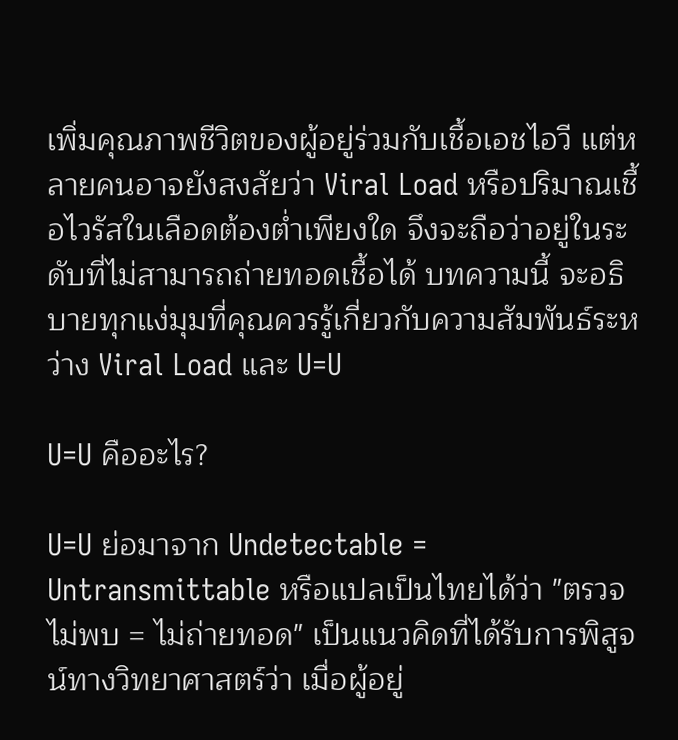เพิ่มคุณภาพชีวิตของผู้อยู่ร่วมกับเชื้อเอชไอวี แต่หลายคนอาจยังสงสัยว่า Viral Load หรือปริมาณเชื้อไวรัสในเลือดต้องต่ำเพียงใด จึงจะถือว่าอยู่ในระดับที่ไม่สามารถถ่ายทอดเชื้อได้ บทความนี้ จะอธิบายทุกแง่มุมที่คุณควรรู้เกี่ยวกับความสัมพันธ์ระหว่าง Viral Load และ U=U

U=U คืออะไร?

U=U ย่อมาจาก Undetectable = Untransmittable หรือแปลเป็นไทยได้ว่า "ตรวจไม่พบ = ไม่ถ่ายทอด" เป็นแนวคิดที่ได้รับการพิสูจน์ทางวิทยาศาสตร์ว่า เมื่อผู้อยู่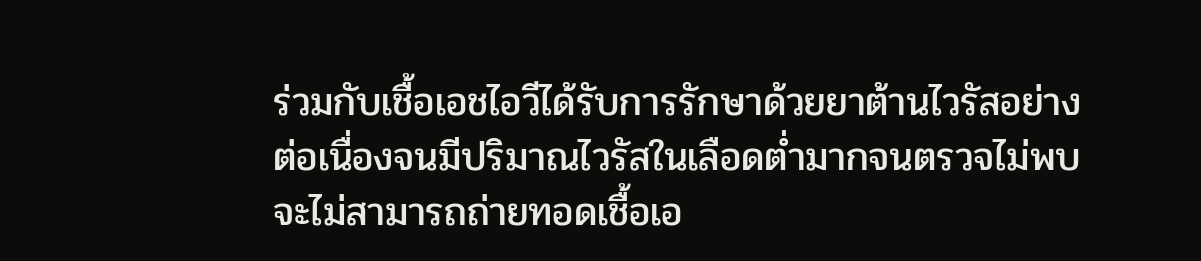ร่วมกับเชื้อเอชไอวีได้รับการรักษาด้วยยาต้านไวรัสอย่างต่อเนื่องจนมีปริมาณไวรัสในเลือดต่ำมากจนตรวจไม่พบ จะไม่สามารถถ่ายทอดเชื้อเอ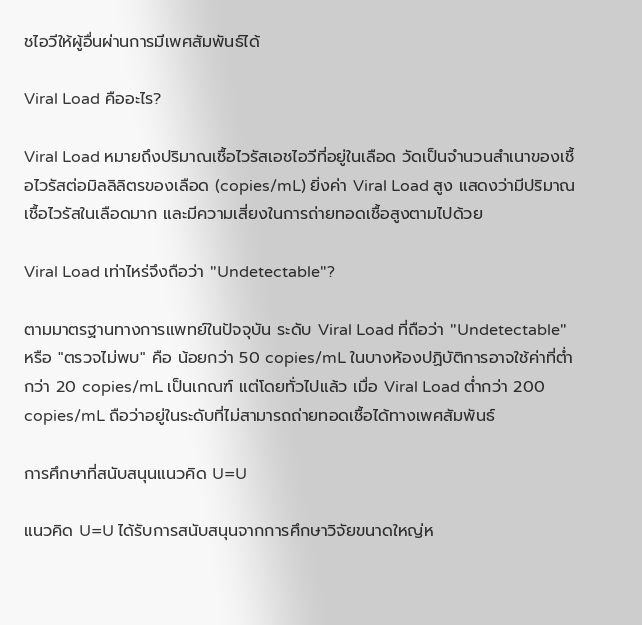ชไอวีให้ผู้อื่นผ่านการมีเพศสัมพันธ์ได้

Viral Load คืออะไร?

Viral Load หมายถึงปริมาณเชื้อไวรัสเอชไอวีที่อยู่ในเลือด วัดเป็นจำนวนสำเนาของเชื้อไวรัสต่อมิลลิลิตรของเลือด (copies/mL) ยิ่งค่า Viral Load สูง แสดงว่ามีปริมาณเชื้อไวรัสในเลือดมาก และมีความเสี่ยงในการถ่ายทอดเชื้อสูงตามไปด้วย

Viral Load เท่าไหร่จึงถือว่า "Undetectable"?

ตามมาตรฐานทางการแพทย์ในปัจจุบัน ระดับ Viral Load ที่ถือว่า "Undetectable" หรือ "ตรวจไม่พบ" คือ น้อยกว่า 50 copies/mL ในบางห้องปฏิบัติการอาจใช้ค่าที่ต่ำกว่า 20 copies/mL เป็นเกณฑ์ แต่โดยทั่วไปแล้ว เมื่อ Viral Load ต่ำกว่า 200 copies/mL ถือว่าอยู่ในระดับที่ไม่สามารถถ่ายทอดเชื้อได้ทางเพศสัมพันธ์

การศึกษาที่สนับสนุนแนวคิด U=U

แนวคิด U=U ได้รับการสนับสนุนจากการศึกษาวิจัยขนาดใหญ่ห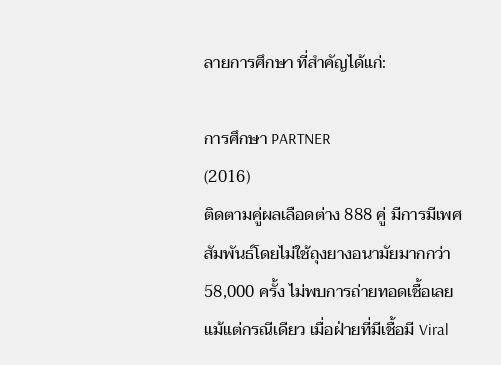ลายการศึกษา ที่สำคัญได้แก่:

การศึกษา PARTNER
(2016)
ติดตามคู่ผลเลือดต่าง 888 คู่ มีการมีเพศสัมพันธ์โดยไม่ใช้ถุงยางอนามัยมากกว่า 58,000 ครั้ง ไม่พบการถ่ายทอดเชื้อเลยแม้แต่กรณีเดียว เมื่อฝ่ายที่มีเชื้อมี Viral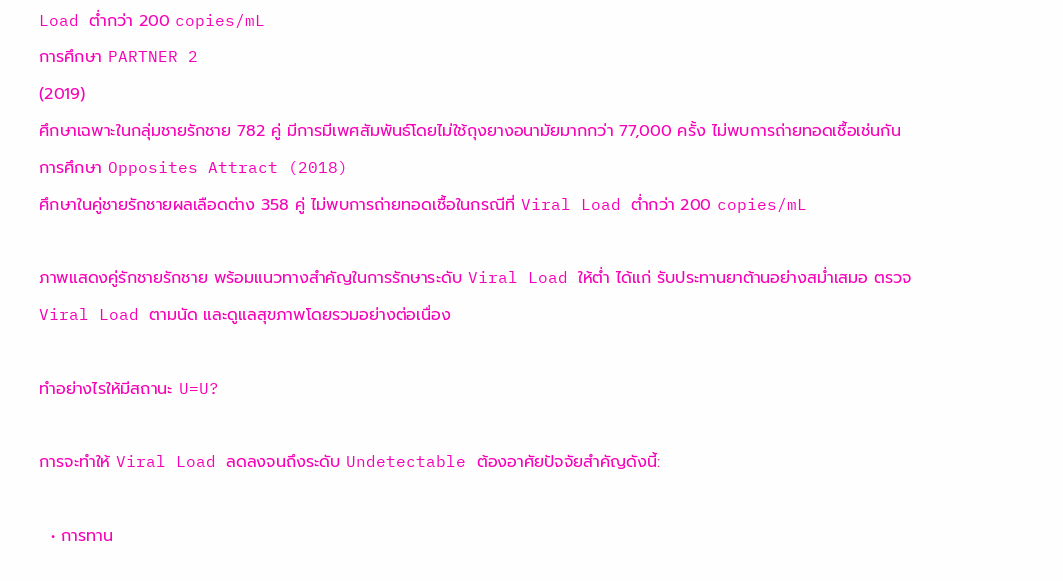Load ต่ำกว่า 200 copies/mL
การศึกษา PARTNER 2
(2019)
ศึกษาเฉพาะในกลุ่มชายรักชาย 782 คู่ มีการมีเพศสัมพันธ์โดยไม่ใช้ถุงยางอนามัยมากกว่า 77,000 ครั้ง ไม่พบการถ่ายทอดเชื้อเช่นกัน
การศึกษา Opposites Attract (2018)
ศึกษาในคู่ชายรักชายผลเลือดต่าง 358 คู่ ไม่พบการถ่ายทอดเชื้อในกรณีที่ Viral Load ต่ำกว่า 200 copies/mL

ภาพแสดงคู่รักชายรักชาย พร้อมแนวทางสำคัญในการรักษาระดับ Viral Load ให้ต่ำ ได้แก่ รับประทานยาต้านอย่างสม่ำเสมอ ตรวจ Viral Load ตามนัด และดูแลสุขภาพโดยรวมอย่างต่อเนื่อง

ทำอย่างไรให้มีสถานะ U=U?

การจะทำให้ Viral Load ลดลงจนถึงระดับ Undetectable ต้องอาศัยปัจจัยสำคัญดังนี้:

  • การทาน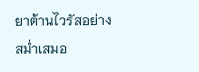ยาต้านไวรัสอย่างสม่ำเสมอ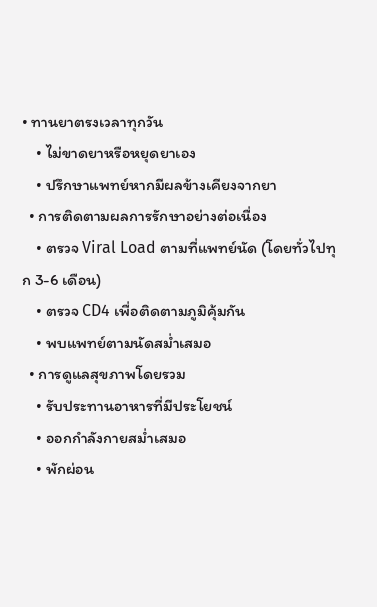• ทานยาตรงเวลาทุกวัน
    • ไม่ขาดยาหรือหยุดยาเอง
    • ปรึกษาแพทย์หากมีผลข้างเคียงจากยา
  • การติดตามผลการรักษาอย่างต่อเนื่อง
    • ตรวจ Viral Load ตามที่แพทย์นัด (โดยทั่วไปทุก 3-6 เดือน)
    • ตรวจ CD4 เพื่อติดตามภูมิคุ้มกัน
    • พบแพทย์ตามนัดสม่ำเสมอ
  • การดูแลสุขภาพโดยรวม
    • รับประทานอาหารที่มีประโยชน์
    • ออกกำลังกายสม่ำเสมอ
    • พักผ่อน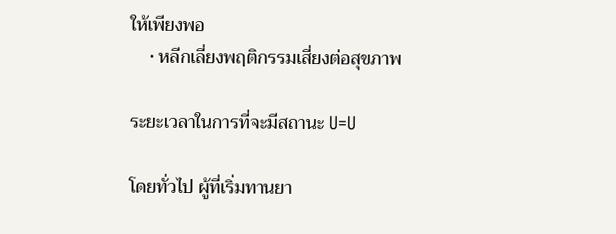ให้เพียงพอ
    • หลีกเลี่ยงพฤติกรรมเสี่ยงต่อสุขภาพ

ระยะเวลาในการที่จะมีสถานะ U=U

โดยทั่วไป ผู้ที่เริ่มทานยา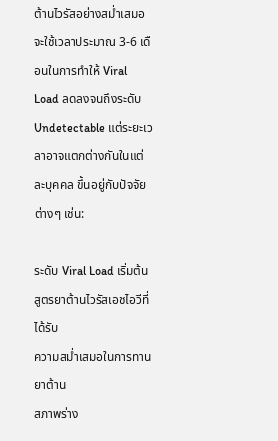ต้านไวรัสอย่างสม่ำเสมอจะใช้เวลาประมาณ 3-6 เดือนในการทำให้ Viral Load ลดลงจนถึงระดับ Undetectable แต่ระยะเวลาอาจแตกต่างกันในแต่ละบุคคล ขึ้นอยู่กับปัจจัยต่างๆ เช่น:

ระดับ Viral Load เริ่มต้น
สูตรยาต้านไวรัสเอชไอวีที่ได้รับ
ความสม่ำเสมอในการทานยาต้าน
สภาพร่าง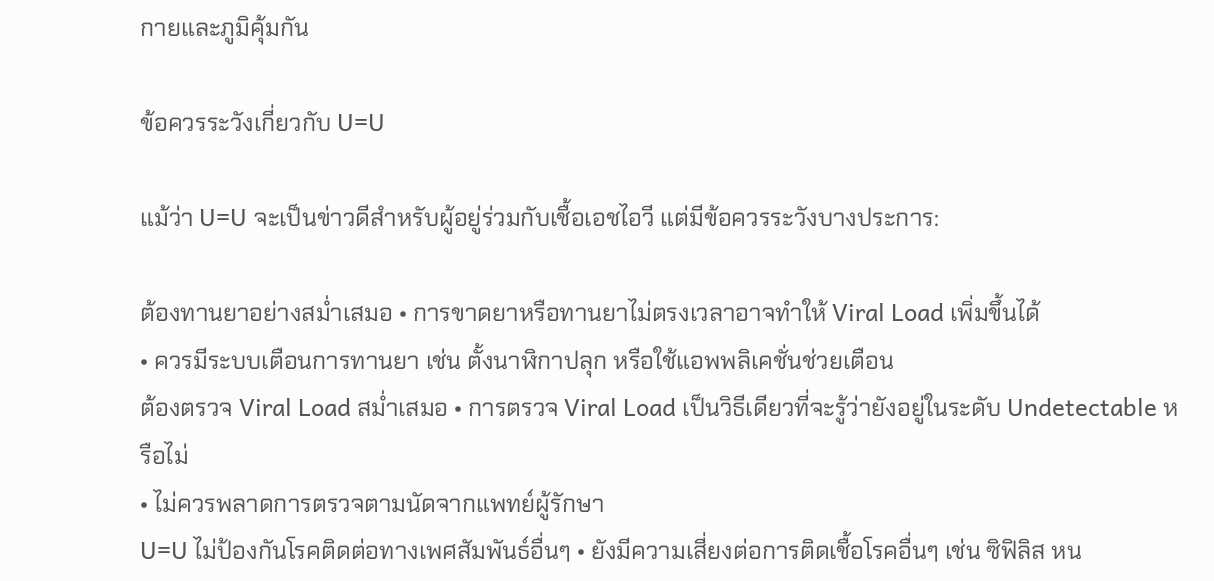กายและภูมิคุ้มกัน

ข้อควรระวังเกี่ยวกับ U=U

แม้ว่า U=U จะเป็นข่าวดีสำหรับผู้อยู่ร่วมกับเชื้อเอชไอวี แต่มีข้อควรระวังบางประการ:

ต้องทานยาอย่างสม่ำเสมอ • การขาดยาหรือทานยาไม่ตรงเวลาอาจทำให้ Viral Load เพิ่มขึ้นได้
• ควรมีระบบเตือนการทานยา เช่น ตั้งนาฬิกาปลุก หรือใช้แอพพลิเคชั่นช่วยเตือน
ต้องตรวจ Viral Load สม่ำเสมอ • การตรวจ Viral Load เป็นวิธีเดียวที่จะรู้ว่ายังอยู่ในระดับ Undetectable หรือไม่
• ไม่ควรพลาดการตรวจตามนัดจากแพทย์ผู้รักษา
U=U ไม่ป้องกันโรคติดต่อทางเพศสัมพันธ์อื่นๆ • ยังมีความเสี่ยงต่อการติดเชื้อโรคอื่นๆ เช่น ซิฟิลิส หน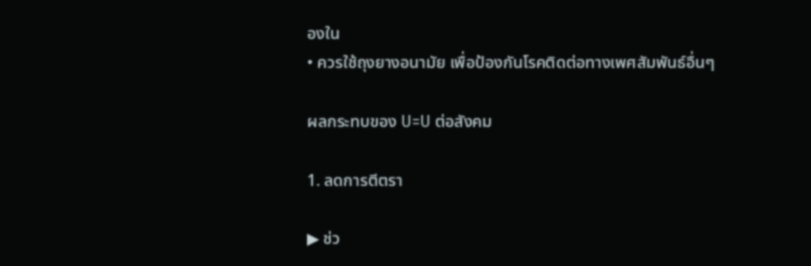องใน
• ควรใช้ถุงยางอนามัย เพื่อป้องกันโรคติดต่อทางเพศสัมพันธ์อื่นๆ

ผลกระทบของ U=U ต่อสังคม

1. ลดการตีตรา

▶ ช่ว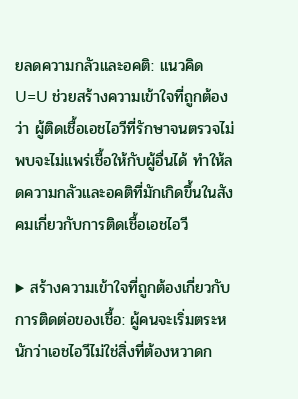ยลดความกลัวและอคติ: แนวคิด U=U ช่วยสร้างความเข้าใจที่ถูกต้องว่า ผู้ติดเชื้อเอชไอวีที่รักษาจนตรวจไม่พบจะไม่แพร่เชื้อให้กับผู้อื่นได้ ทำให้ลดความกลัวและอคติที่มักเกิดขึ้นในสังคมเกี่ยวกับการติดเชื้อเอชไอวี

▶ สร้างความเข้าใจที่ถูกต้องเกี่ยวกับการติดต่อของเชื้อ: ผู้คนจะเริ่มตระหนักว่าเอชไอวีไม่ใช่สิ่งที่ต้องหวาดก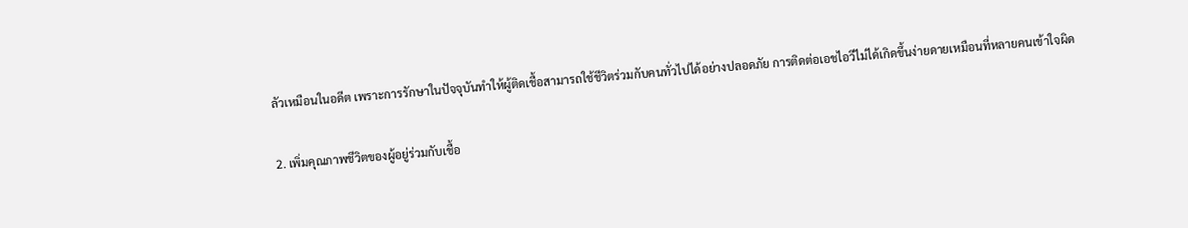ลัวเหมือนในอดีต เพราะการรักษาในปัจจุบันทำให้ผู้ติดเชื้อสามารถใช้ชีวิตร่วมกับคนทั่วไปได้อย่างปลอดภัย การติดต่อเอชไอวีไม่ได้เกิดขึ้นง่ายดายเหมือนที่หลายคนเข้าใจผิด

2. เพิ่มคุณภาพชีวิตของผู้อยู่ร่วมกับเชื้อ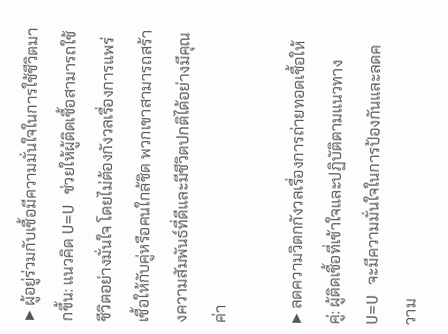▶ ผู้อยู่ร่วมกับเชื้อมีความมั่นใจในการใช้ชีวิตมากขึ้น: แนวคิด U=U ช่วยให้ผู้ติดเชื้อสามารถใช้ชีวิตอย่างมั่นใจ โดยไม่ต้องกังวลเรื่องการแพร่เชื้อให้กับคู่หรือคนใกล้ชิด พวกเขาสามารถสร้างความสัมพันธ์ที่ดีและมีชีวิตปกติได้อย่างมีคุณค่า

▶ ลดความวิตกกังวลเรื่องการถ่ายทอดเชื้อให้คู่: ผู้ติดเชื้อที่เข้าใจและปฏิบัติตามแนวทาง U=U จะมีความมั่นใจในการป้องกันและลดความ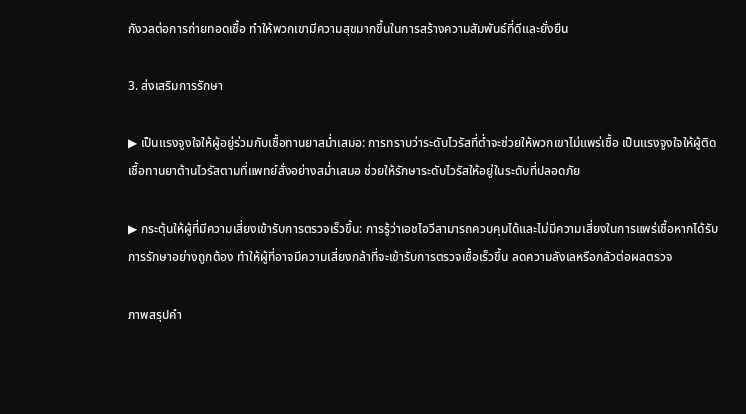กังวลต่อการถ่ายทอดเชื้อ ทำให้พวกเขามีความสุขมากขึ้นในการสร้างความสัมพันธ์ที่ดีและยั่งยืน

3. ส่งเสริมการรักษา

▶ เป็นแรงจูงใจให้ผู้อยู่ร่วมกับเชื้อทานยาสม่ำเสมอ: การทราบว่าระดับไวรัสที่ต่ำจะช่วยให้พวกเขาไม่แพร่เชื้อ เป็นแรงจูงใจให้ผู้ติดเชื้อทานยาต้านไวรัสตามที่แพทย์สั่งอย่างสม่ำเสมอ ช่วยให้รักษาระดับไวรัสให้อยู่ในระดับที่ปลอดภัย

▶ กระตุ้นให้ผู้ที่มีความเสี่ยงเข้ารับการตรวจเร็วขึ้น: การรู้ว่าเอชไอวีสามารถควบคุมได้และไม่มีความเสี่ยงในการแพร่เชื้อหากได้รับการรักษาอย่างถูกต้อง ทำให้ผู้ที่อาจมีความเสี่ยงกล้าที่จะเข้ารับการตรวจเชื้อเร็วขึ้น ลดความลังเลหรือกลัวต่อผลตรวจ

ภาพสรุปคำ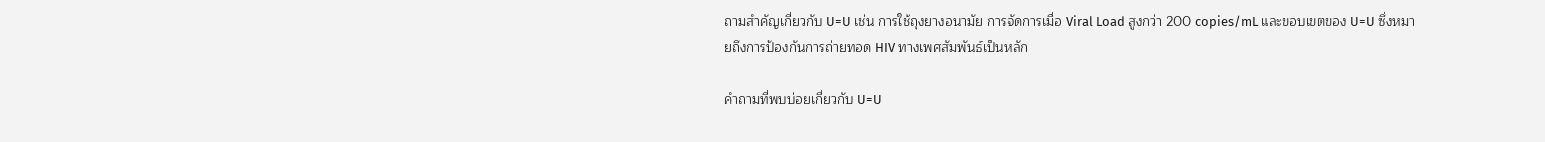ถามสำคัญเกี่ยวกับ U=U เช่น การใช้ถุงยางอนามัย การจัดการเมื่อ Viral Load สูงกว่า 200 copies/mL และขอบเขตของ U=U ซึ่งหมายถึงการป้องกันการถ่ายทอด HIV ทางเพศสัมพันธ์เป็นหลัก

คำถามที่พบบ่อยเกี่ยวกับ U=U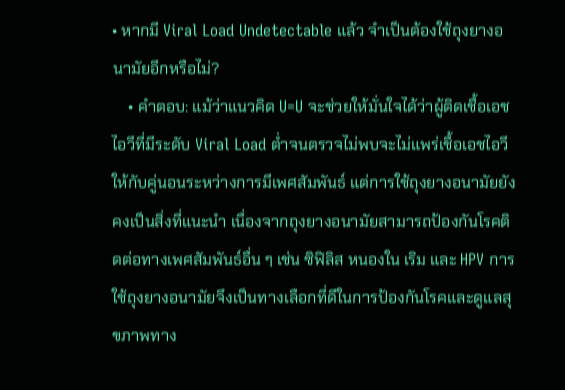• หากมี Viral Load Undetectable แล้ว จำเป็นต้องใช้ถุงยางอนามัยอีกหรือไม่?
    • คำตอบ: แม้ว่าแนวคิด U=U จะช่วยให้มั่นใจได้ว่าผู้ติดเชื้อเอชไอวีที่มีระดับ Viral Load ต่ำจนตรวจไม่พบจะไม่แพร่เชื้อเอชไอวีให้กับคู่นอนระหว่างการมีเพศสัมพันธ์ แต่การใช้ถุงยางอนามัยยังคงเป็นสิ่งที่แนะนำ เนื่องจากถุงยางอนามัยสามารถป้องกันโรคติดต่อทางเพศสัมพันธ์อื่น ๆ เช่น ซิฟิลิส หนองใน เริม และ HPV การใช้ถุงยางอนามัยจึงเป็นทางเลือกที่ดีในการป้องกันโรคและดูแลสุขภาพทาง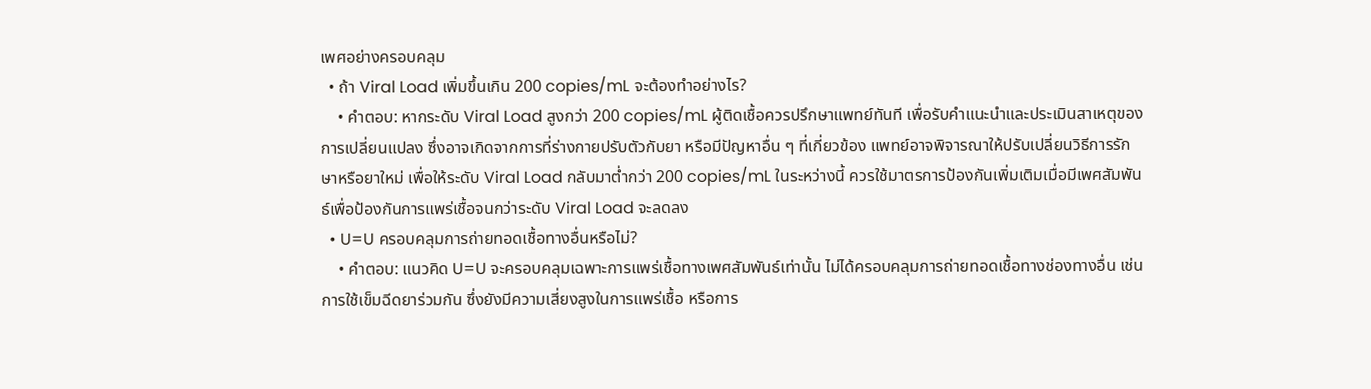เพศอย่างครอบคลุม
  • ถ้า Viral Load เพิ่มขึ้นเกิน 200 copies/mL จะต้องทำอย่างไร?
    • คำตอบ: หากระดับ Viral Load สูงกว่า 200 copies/mL ผู้ติดเชื้อควรปรึกษาแพทย์ทันที เพื่อรับคำแนะนำและประเมินสาเหตุของการเปลี่ยนแปลง ซึ่งอาจเกิดจากการที่ร่างกายปรับตัวกับยา หรือมีปัญหาอื่น ๆ ที่เกี่ยวข้อง แพทย์อาจพิจารณาให้ปรับเปลี่ยนวิธีการรักษาหรือยาใหม่ เพื่อให้ระดับ Viral Load กลับมาต่ำกว่า 200 copies/mL ในระหว่างนี้ ควรใช้มาตรการป้องกันเพิ่มเติมเมื่อมีเพศสัมพันธ์เพื่อป้องกันการแพร่เชื้อจนกว่าระดับ Viral Load จะลดลง
  • U=U ครอบคลุมการถ่ายทอดเชื้อทางอื่นหรือไม่?
    • คำตอบ: แนวคิด U=U จะครอบคลุมเฉพาะการแพร่เชื้อทางเพศสัมพันธ์เท่านั้น ไม่ได้ครอบคลุมการถ่ายทอดเชื้อทางช่องทางอื่น เช่น การใช้เข็มฉีดยาร่วมกัน ซึ่งยังมีความเสี่ยงสูงในการแพร่เชื้อ หรือการ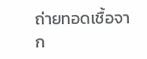ถ่ายทอดเชื้อจาก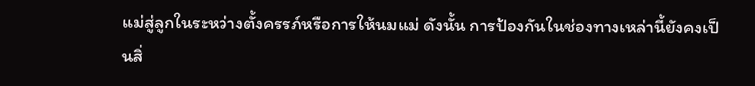แม่สู่ลูกในระหว่างตั้งครรภ์หรือการให้นมแม่ ดังนั้น การป้องกันในช่องทางเหล่านี้ยังคงเป็นสิ่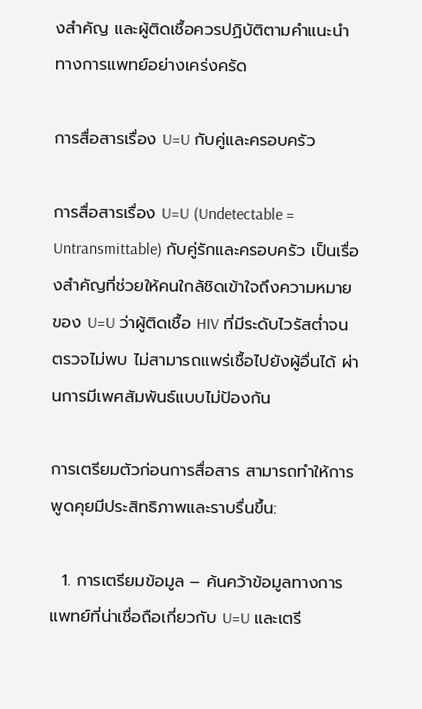งสำคัญ และผู้ติดเชื้อควรปฏิบัติตามคำแนะนำทางการแพทย์อย่างเคร่งครัด

การสื่อสารเรื่อง U=U กับคู่และครอบครัว

การสื่อสารเรื่อง U=U (Undetectable = Untransmittable) กับคู่รักและครอบครัว เป็นเรื่องสำคัญที่ช่วยให้คนใกล้ชิดเข้าใจถึงความหมายของ U=U ว่าผู้ติดเชื้อ HIV ที่มีระดับไวรัสต่ำจนตรวจไม่พบ ไม่สามารถแพร่เชื้อไปยังผู้อื่นได้ ผ่านการมีเพศสัมพันธ์แบบไม่ป้องกัน

การเตรียมตัวก่อนการสื่อสาร สามารถทำให้การพูดคุยมีประสิทธิภาพและราบรื่นขึ้น:

  1. การเตรียมข้อมูล – ค้นคว้าข้อมูลทางการแพทย์ที่น่าเชื่อถือเกี่ยวกับ U=U และเตรี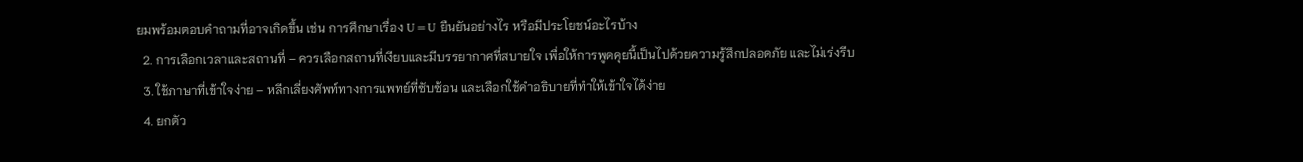ยมพร้อมตอบคำถามที่อาจเกิดขึ้น เช่น การศึกษาเรื่อง U=U ยืนยันอย่างไร หรือมีประโยชน์อะไรบ้าง
  2. การเลือกเวลาและสถานที่ – ควรเลือกสถานที่เงียบและมีบรรยากาศที่สบายใจ เพื่อให้การพูดคุยนี้เป็นไปด้วยความรู้สึกปลอดภัย และไม่เร่งรีบ
  3. ใช้ภาษาที่เข้าใจง่าย – หลีกเลี่ยงศัพท์ทางการแพทย์ที่ซับซ้อน และเลือกใช้คำอธิบายที่ทำให้เข้าใจได้ง่าย
  4. ยกตัว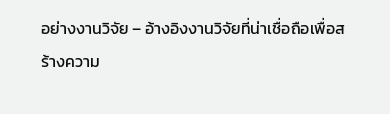อย่างงานวิจัย – อ้างอิงงานวิจัยที่น่าเชื่อถือเพื่อสร้างความ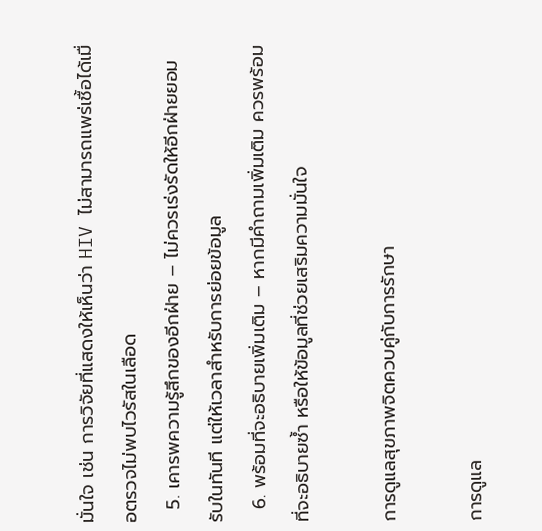มั่นใจ เช่น การวิจัยที่แสดงให้เห็นว่า HIV ไม่สามารถแพร่เชื้อได้เมื่อตรวจไม่พบไวรัสในเลือด
  5. เคารพความรู้สึกของอีกฝ่าย – ไม่ควรเร่งรัดให้อีกฝ่ายยอมรับในทันที แต่ให้เวลาสำหรับการย่อยข้อมูล
  6. พร้อมที่จะอธิบายเพิ่มเติม – หากมีคำถามเพิ่มเติม ควรพร้อมที่จะอธิบายซ้ำ หรือให้ข้อมูลที่ช่วยเสริมความมั่นใจ

การดูแลสุขภาพจิตควบคู่กับการรักษา

การดูแล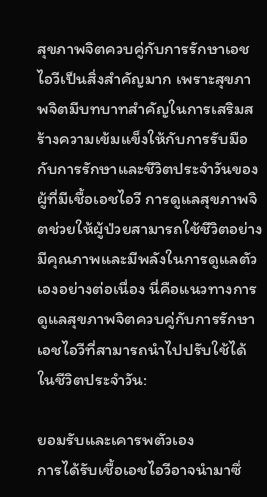สุขภาพจิตควบคู่กับการรักษาเอชไอวีเป็นสิ่งสำคัญมาก เพราะสุขภาพจิตมีบทบาทสำคัญในการเสริมสร้างความเข้มแข็งให้กับการรับมือกับการรักษาและชีวิตประจำวันของผู้ที่มีเชื้อเอชไอวี การดูแลสุขภาพจิตช่วยให้ผู้ป่วยสามารถใช้ชีวิตอย่างมีคุณภาพและมีพลังในการดูแลตัวเองอย่างต่อเนื่อง นี่คือแนวทางการดูแลสุขภาพจิตควบคู่กับการรักษาเอชไอวีที่สามารถนำไปปรับใช้ได้ในชีวิตประจำวัน:

ยอมรับและเคารพตัวเอง
การได้รับเชื้อเอชไอวีอาจนำมาซึ่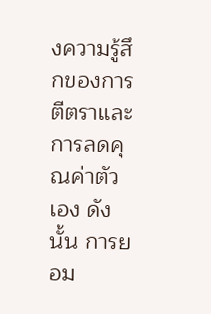งความรู้สึกของการตีตราและการลดคุณค่าตัวเอง ดังนั้น การยอม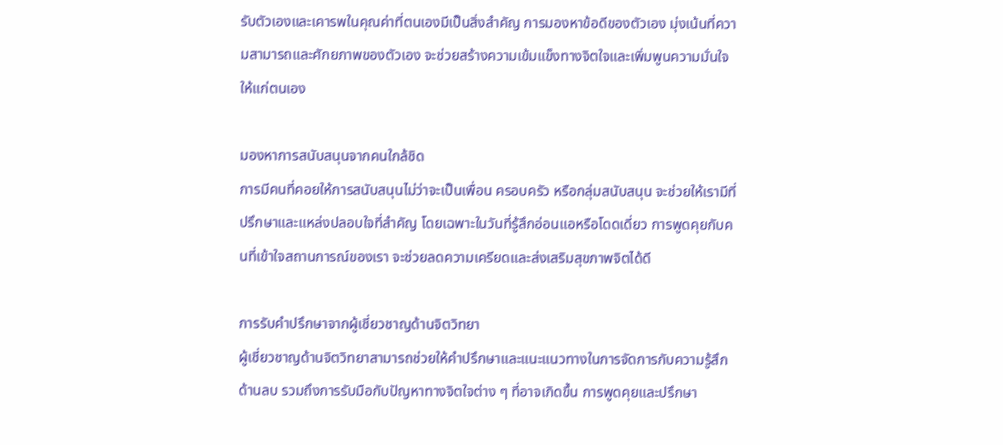รับตัวเองและเคารพในคุณค่าที่ตนเองมีเป็นสิ่งสำคัญ การมองหาข้อดีของตัวเอง มุ่งเน้นที่ความสามารถและศักยภาพของตัวเอง จะช่วยสร้างความเข้มแข็งทางจิตใจและเพิ่มพูนความมั่นใจให้แก่ตนเอง

มองหาการสนับสนุนจากคนใกล้ชิด
การมีคนที่คอยให้การสนับสนุนไม่ว่าจะเป็นเพื่อน ครอบครัว หรือกลุ่มสนับสนุน จะช่วยให้เรามีที่ปรึกษาและแหล่งปลอบใจที่สำคัญ โดยเฉพาะในวันที่รู้สึกอ่อนแอหรือโดดเดี่ยว การพูดคุยกับคนที่เข้าใจสถานการณ์ของเรา จะช่วยลดความเครียดและส่งเสริมสุขภาพจิตได้ดี

การรับคำปรึกษาจากผู้เชี่ยวชาญด้านจิตวิทยา
ผู้เชี่ยวชาญด้านจิตวิทยาสามารถช่วยให้คำปรึกษาและแนะแนวทางในการจัดการกับความรู้สึกด้านลบ รวมถึงการรับมือกับปัญหาทางจิตใจต่าง ๆ ที่อาจเกิดขึ้น การพูดคุยและปรึกษา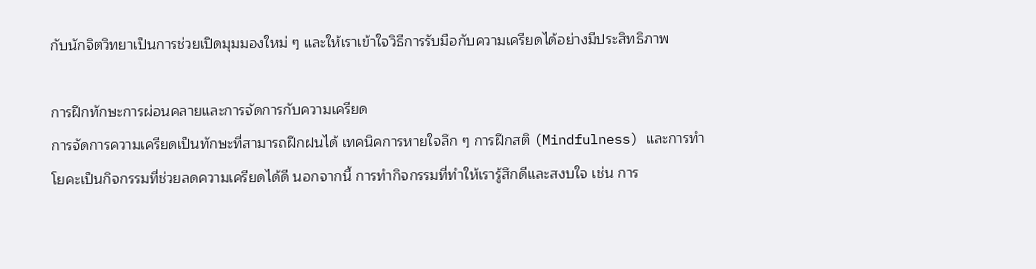กับนักจิตวิทยาเป็นการช่วยเปิดมุมมองใหม่ ๆ และให้เราเข้าใจวิธีการรับมือกับความเครียดได้อย่างมีประสิทธิภาพ

การฝึกทักษะการผ่อนคลายและการจัดการกับความเครียด
การจัดการความเครียดเป็นทักษะที่สามารถฝึกฝนได้ เทคนิคการหายใจลึก ๆ การฝึกสติ (Mindfulness) และการทำโยคะเป็นกิจกรรมที่ช่วยลดความเครียดได้ดี นอกจากนี้ การทำกิจกรรมที่ทำให้เรารู้สึกดีและสงบใจ เช่น การ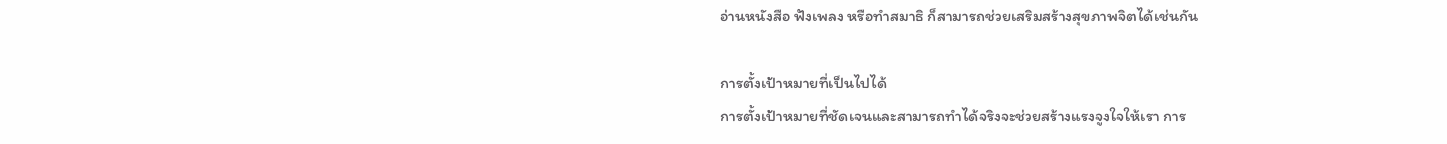อ่านหนังสือ ฟังเพลง หรือทำสมาธิ ก็สามารถช่วยเสริมสร้างสุขภาพจิตได้เช่นกัน

การตั้งเป้าหมายที่เป็นไปได้
การตั้งเป้าหมายที่ชัดเจนและสามารถทำได้จริงจะช่วยสร้างแรงจูงใจให้เรา การ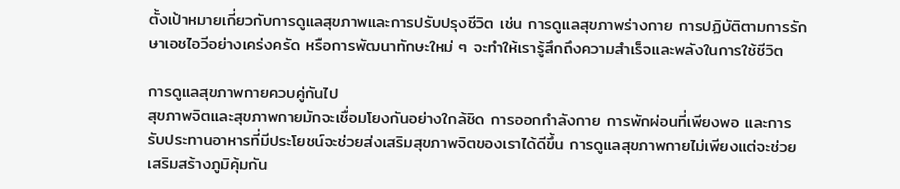ตั้งเป้าหมายเกี่ยวกับการดูแลสุขภาพและการปรับปรุงชีวิต เช่น การดูแลสุขภาพร่างกาย การปฏิบัติตามการรักษาเอชไอวีอย่างเคร่งครัด หรือการพัฒนาทักษะใหม่ ๆ จะทำให้เรารู้สึกถึงความสำเร็จและพลังในการใช้ชีวิต

การดูแลสุขภาพกายควบคู่กันไป
สุขภาพจิตและสุขภาพกายมักจะเชื่อมโยงกันอย่างใกล้ชิด การออกกำลังกาย การพักผ่อนที่เพียงพอ และการรับประทานอาหารที่มีประโยชน์จะช่วยส่งเสริมสุขภาพจิตของเราได้ดีขึ้น การดูแลสุขภาพกายไม่เพียงแต่จะช่วยเสริมสร้างภูมิคุ้มกัน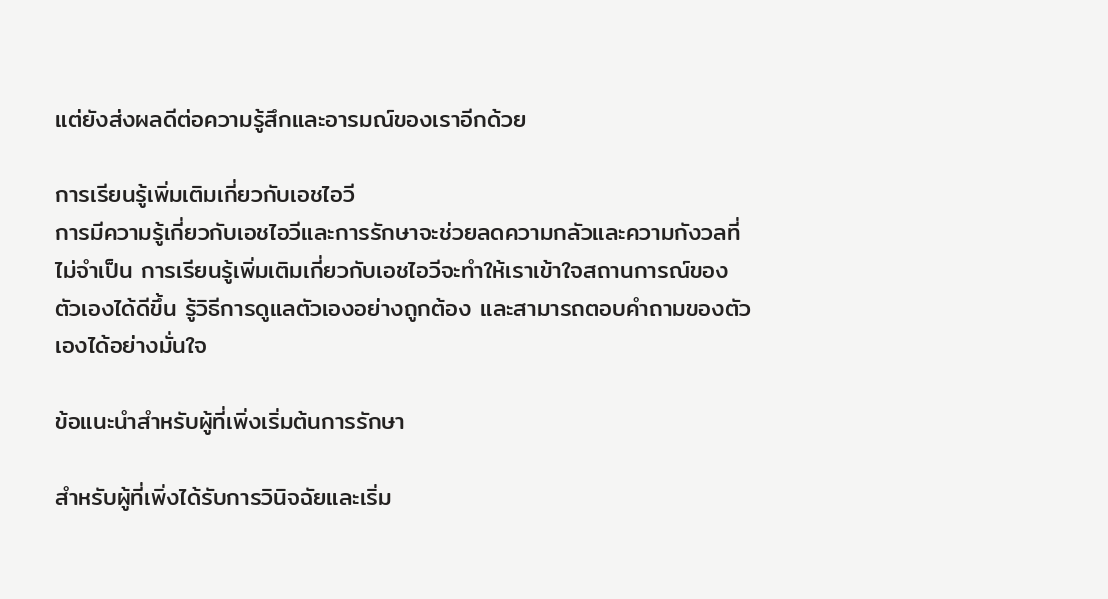แต่ยังส่งผลดีต่อความรู้สึกและอารมณ์ของเราอีกด้วย

การเรียนรู้เพิ่มเติมเกี่ยวกับเอชไอวี
การมีความรู้เกี่ยวกับเอชไอวีและการรักษาจะช่วยลดความกลัวและความกังวลที่ไม่จำเป็น การเรียนรู้เพิ่มเติมเกี่ยวกับเอชไอวีจะทำให้เราเข้าใจสถานการณ์ของตัวเองได้ดีขึ้น รู้วิธีการดูแลตัวเองอย่างถูกต้อง และสามารถตอบคำถามของตัวเองได้อย่างมั่นใจ

ข้อแนะนำสำหรับผู้ที่เพิ่งเริ่มต้นการรักษา

สำหรับผู้ที่เพิ่งได้รับการวินิจฉัยและเริ่ม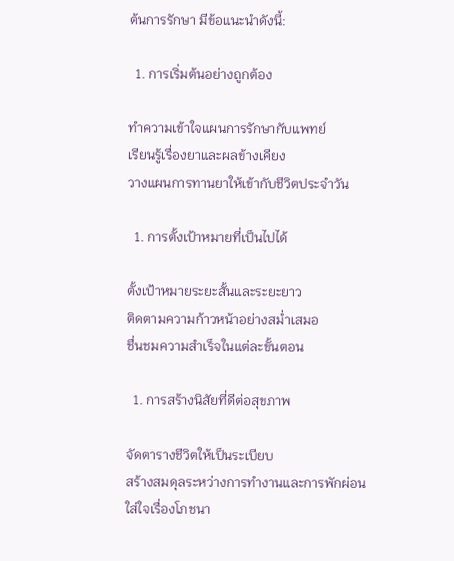ต้นการรักษา มีข้อแนะนำดังนี้:

  1. การเริ่มต้นอย่างถูกต้อง

ทำความเข้าใจแผนการรักษากับแพทย์
เรียนรู้เรื่องยาและผลข้างเคียง
วางแผนการทานยาให้เข้ากับชีวิตประจำวัน

  1. การตั้งเป้าหมายที่เป็นไปได้

ตั้งเป้าหมายระยะสั้นและระยะยาว
ติดตามความก้าวหน้าอย่างสม่ำเสมอ
ชื่นชมความสำเร็จในแต่ละขั้นตอน

  1. การสร้างนิสัยที่ดีต่อสุขภาพ

จัดตารางชีวิตให้เป็นระเบียบ
สร้างสมดุลระหว่างการทำงานและการพักผ่อน
ใส่ใจเรื่องโภชนา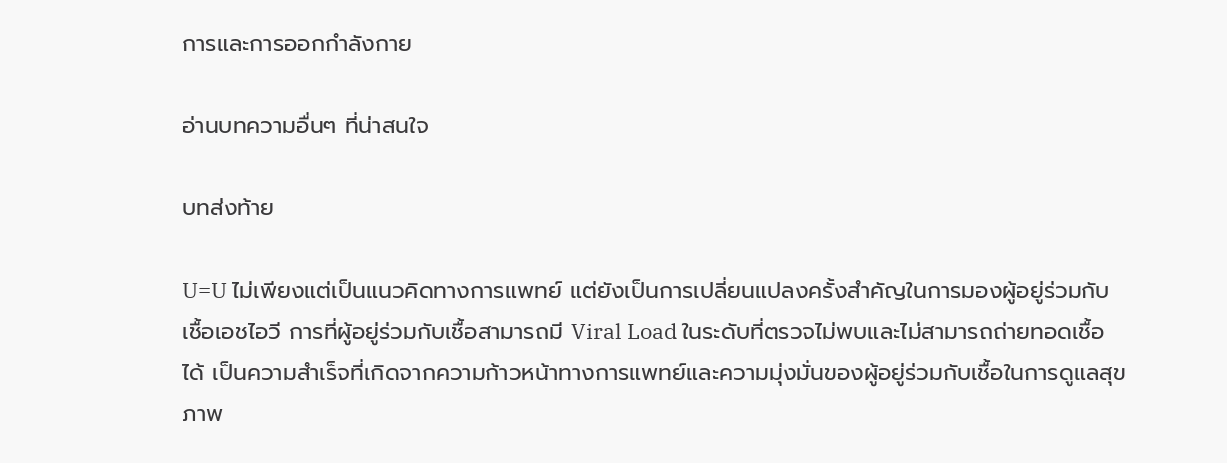การและการออกกำลังกาย

อ่านบทความอื่นๆ ที่น่าสนใจ

บทส่งท้าย

U=U ไม่เพียงแต่เป็นแนวคิดทางการแพทย์ แต่ยังเป็นการเปลี่ยนแปลงครั้งสำคัญในการมองผู้อยู่ร่วมกับเชื้อเอชไอวี การที่ผู้อยู่ร่วมกับเชื้อสามารถมี Viral Load ในระดับที่ตรวจไม่พบและไม่สามารถถ่ายทอดเชื้อได้ เป็นความสำเร็จที่เกิดจากความก้าวหน้าทางการแพทย์และความมุ่งมั่นของผู้อยู่ร่วมกับเชื้อในการดูแลสุขภาพ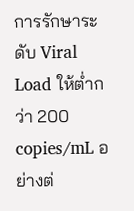การรักษาระดับ Viral Load ให้ต่ำกว่า 200 copies/mL อย่างต่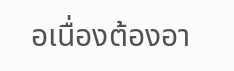อเนื่องต้องอา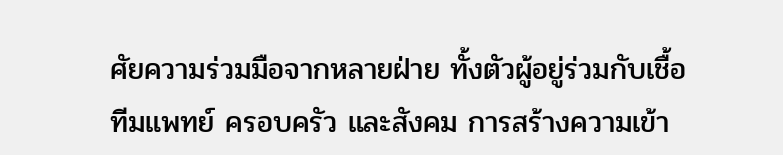ศัยความร่วมมือจากหลายฝ่าย ทั้งตัวผู้อยู่ร่วมกับเชื้อ ทีมแพทย์ ครอบครัว และสังคม การสร้างความเข้า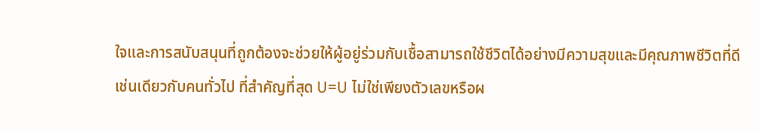ใจและการสนับสนุนที่ถูกต้องจะช่วยให้ผู้อยู่ร่วมกับเชื้อสามารถใช้ชีวิตได้อย่างมีความสุขและมีคุณภาพชีวิตที่ดี เช่นเดียวกับคนทั่วไป ที่สำคัญที่สุด U=U ไม่ใช่เพียงตัวเลขหรือผ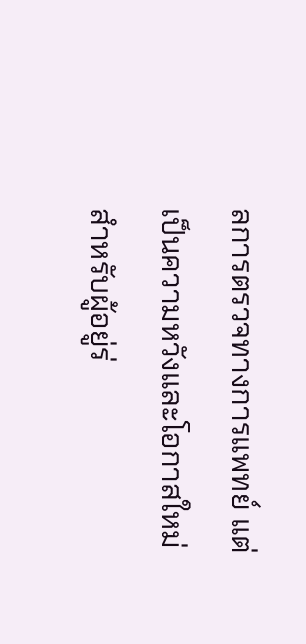ลการตรวจทางการแพทย์ แต่เป็นความหวังและโอกาสใหม่สำหรับผู้อยู่ร่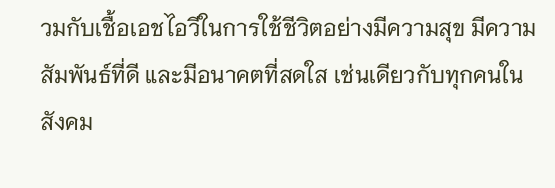วมกับเชื้อเอชไอวีในการใช้ชีวิตอย่างมีความสุข มีความสัมพันธ์ที่ดี และมีอนาคตที่สดใส เช่นเดียวกับทุกคนในสังคม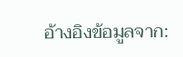อ้างอิงข้อมูลจาก: